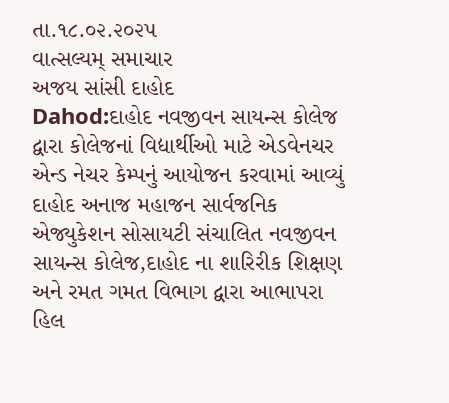તા.૧૮.૦૨.૨૦૨૫
વાત્સલ્યમ્ સમાચાર
અજય સાંસી દાહોદ
Dahod:દાહોદ નવજીવન સાયન્સ કોલેજ દ્વારા કોલેજનાં વિદ્યાર્થીઓ માટે એડવેનચર એન્ડ નેચર કેમ્પનું આયોજન કરવામાં આવ્યું
દાહોદ અનાજ મહાજન સાર્વજનિક એજ્યુકેશન સોસાયટી સંચાલિત નવજીવન સાયન્સ કોલેજ,દાહોદ ના શારિરીક શિક્ષણ અને રમત ગમત વિભાગ દ્વારા આભાપરા હિલ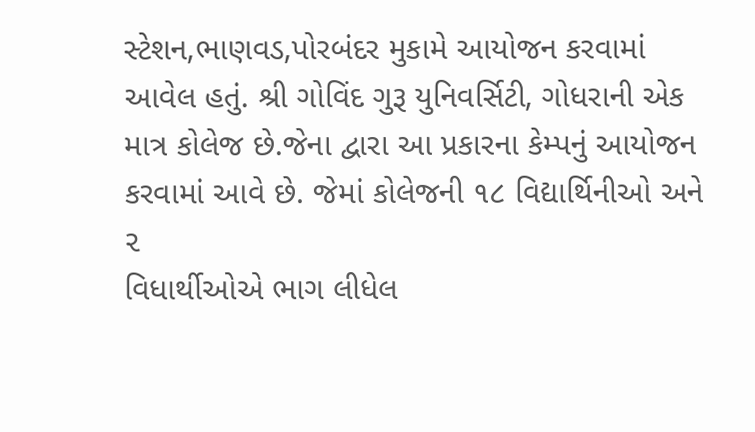સ્ટેશન,ભાણવડ,પોરબંદર મુકામે આયોજન કરવામાં આવેલ હતું. શ્રી ગોવિંદ ગુરૂ યુનિવર્સિટી, ગોધરાની એક માત્ર કોલેજ છે.જેના દ્વારા આ પ્રકારના કેમ્પનું આયોજન કરવામાં આવે છે. જેમાં કોલેજની ૧૮ વિદ્યાર્થિનીઓ અને ૨
વિધાર્થીઓએ ભાગ લીધેલ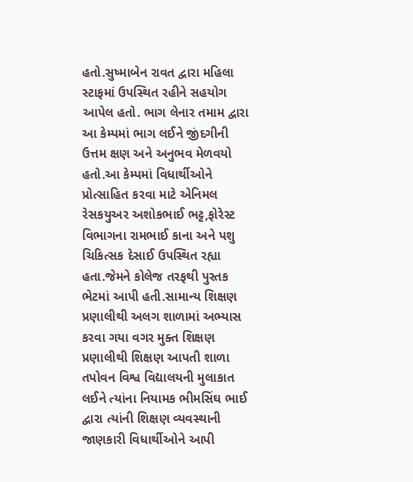હતો.સુષ્માબેન રાવત દ્વારા મહિલા સ્ટાફમાં ઉપસ્થિત રહીને સહયોગ આપેલ હતો. ભાગ લેનાર તમામ દ્વારા આ કેમ્પમાં ભાગ લઈને જીંદગીની ઉત્તમ ક્ષણ અને અનુભવ મેળવયો હતો.આ કેમ્પમાં વિધાર્થીઓને પ્રોત્સાહિત કરવા માટે એનિમલ રેસકયુઅર અશોકભાઈ ભટ્ટ,ફોરેસ્ટ વિભાગના રામભાઈ કાના અને પશુ ચિકિત્સક દેસાઈ ઉપસ્થિત રહ્યા હતા.જેમને કોલેજ તરફથી પુસ્તક ભેટમાં આપી હતી.સામાન્ય શિક્ષણ પ્રણાલીથી અલગ શાળામાં અભ્યાસ કરવા ગયા વગર મુક્ત શિક્ષણ પ્રણાલીથી શિક્ષણ આપતી શાળા તપોવન વિશ્વ વિદ્યાલયની મુલાકાત લઈને ત્યાંના નિયામક ભીમસિંઘ ભાઈ દ્વારા ત્યાંની શિક્ષણ વ્યવસ્થાની જાણકારી વિધાર્થીઓને આપી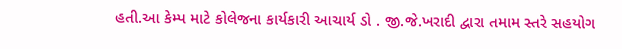હતી.આ કેમ્પ માટે કોલેજના કાર્યકારી આચાર્ય ડો . જી.જે.ખરાદી દ્વારા તમામ સ્તરે સહયોગ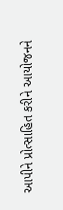આપીને પ્રોત્સાહિત કરીને આયોજનને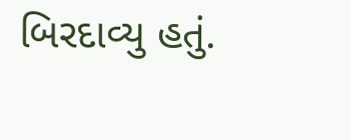બિરદાવ્યુ હતું.